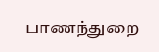பாணந்துறை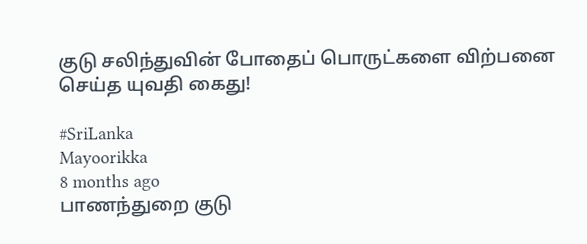குடு சலிந்துவின் போதைப் பொருட்களை விற்பனை செய்த யுவதி கைது!

#SriLanka
Mayoorikka
8 months ago
பாணந்துறை குடு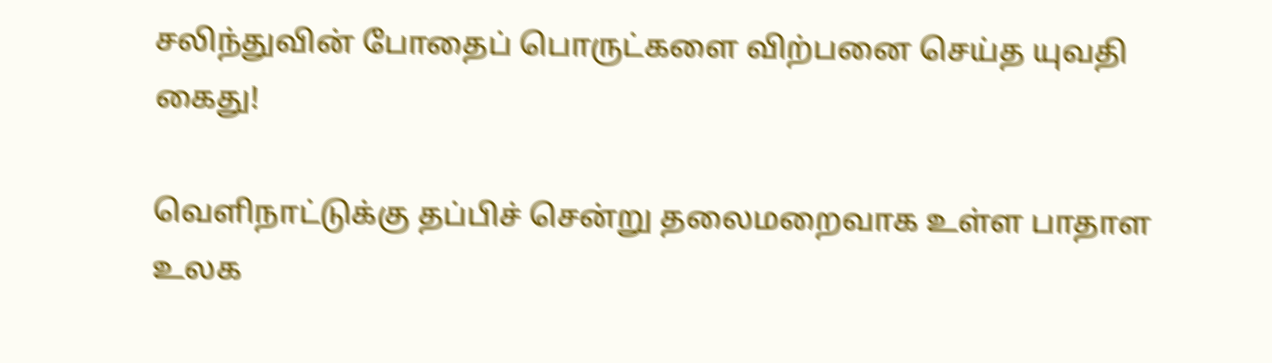சலிந்துவின் போதைப் பொருட்களை விற்பனை செய்த யுவதி கைது!

வெளிநாட்டுக்கு தப்பிச் சென்று தலைமறைவாக உள்ள பாதாள உலக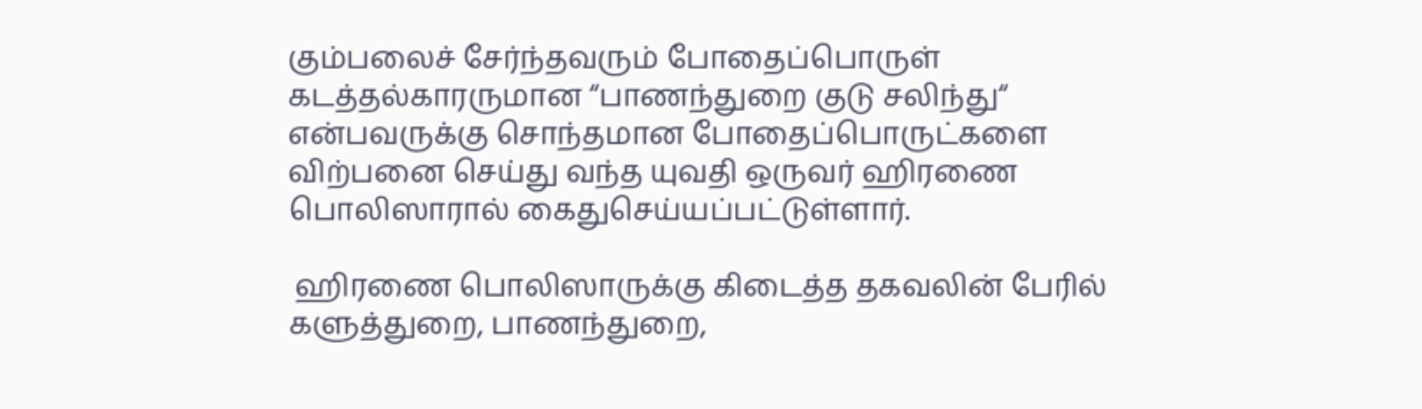கும்பலைச் சேர்ந்தவரும் போதைப்பொருள் கடத்தல்காரருமான “பாணந்துறை குடு சலிந்து“ என்பவருக்கு சொந்தமான போதைப்பொருட்களை விற்பனை செய்து வந்த யுவதி ஒருவர் ஹிரணை பொலிஸாரால் கைதுசெய்யப்பட்டுள்ளார்.

 ஹிரணை பொலிஸாருக்கு கிடைத்த தகவலின் பேரில் களுத்துறை, பாணந்துறை,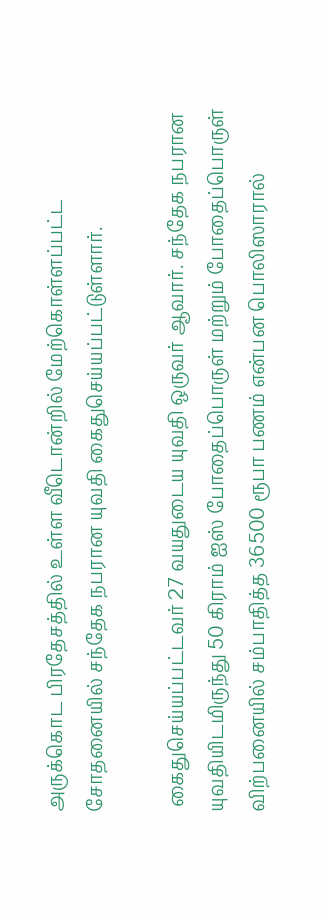அருக்கொட பிரதேசத்தில் உள்ள வீடொன்றில் மேற்கொள்ளப்பட்ட சோதனையில் சந்தேக நபரான யுவதி கைதுசெய்யப்பட்டுள்ளார்.

 கைதுசெய்யப்பட்டவர் 27 வயதுடைய யுவதி ஒருவர் ஆவார். சந்தேக நபரான யுவதியிடமிருந்து 50 கிராம் ஐஸ் போதைப்பொருள் மற்றும் போதைப்பொருள் விற்பனையில் சம்பாதித்த 36500 ரூபா பணம் என்பன பொலிஸாரால்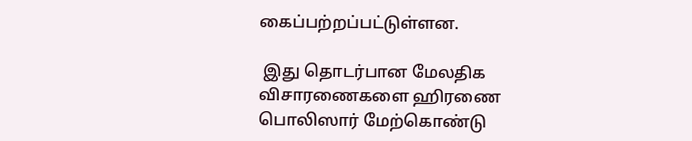கைப்பற்றப்பட்டுள்ளன.

 இது தொடர்பான மேலதிக விசாரணைகளை ஹிரணை பொலிஸார் மேற்கொண்டு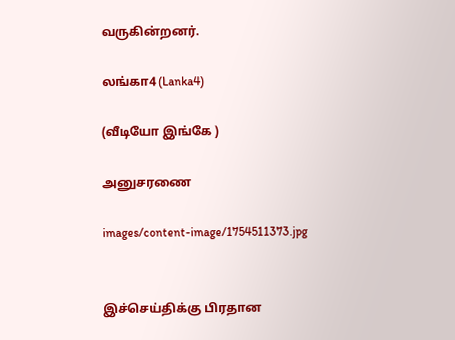வருகின்றனர்.

லங்கா4 (Lanka4)

(வீடியோ இங்கே )

அனுசரணை

images/content-image/1754511373.jpg


இச்செய்திக்கு பிரதான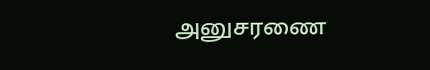அனுசரணை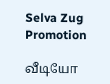Selva Zug Promotion

வீடியோ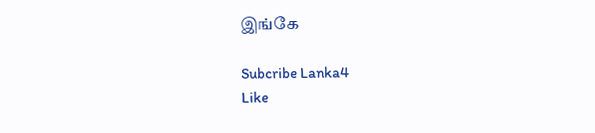இங்கே

Subcribe Lanka4
Like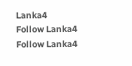Lanka4
Follow Lanka4
Follow Lanka4